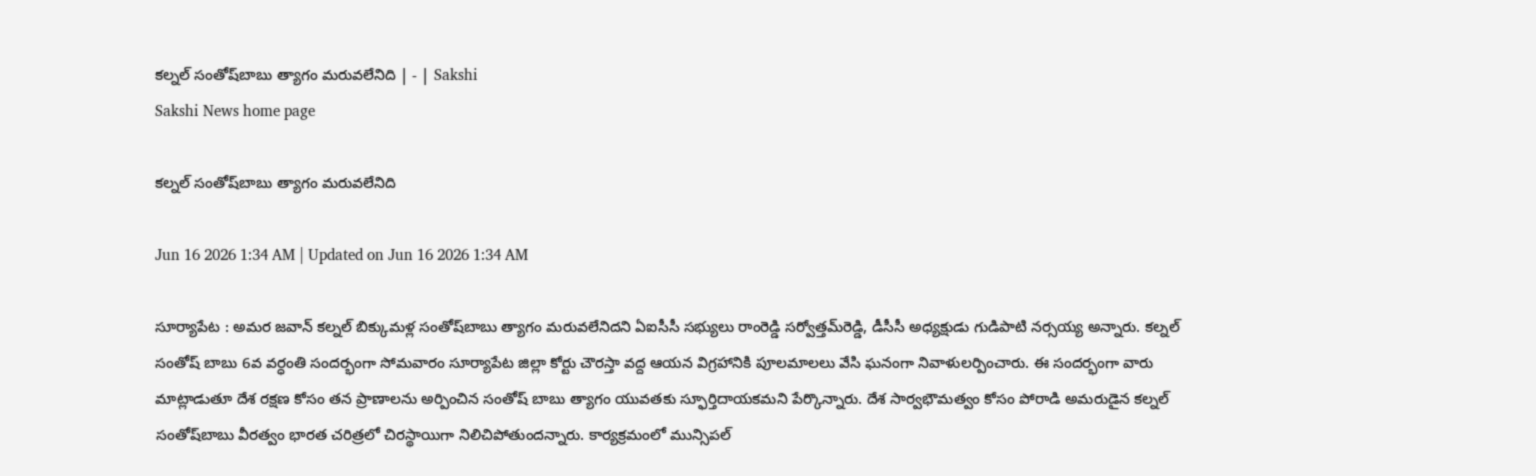కల్నల్‌ సంతోష్‌బాబు త్యాగం మరువలేనిది | - | Sakshi
Sakshi News home page

కల్నల్‌ సంతోష్‌బాబు త్యాగం మరువలేనిది

Jun 16 2026 1:34 AM | Updated on Jun 16 2026 1:34 AM

సూర్యాపేట : అమర జవాన్‌ కల్నల్‌ బిక్కుమళ్ల సంతోష్‌బాబు త్యాగం మరువలేనిదని ఏఐసీసీ సభ్యులు రాంరెడ్డి సర్వోత్తమ్‌రెడ్డి, డీసీసీ అధ్యక్షుడు గుడిపాటి నర్సయ్య అన్నారు. కల్నల్‌ సంతోష్‌ బాబు 6వ వర్ధంతి సందర్భంగా సోమవారం సూర్యాపేట జిల్లా కోర్టు చౌరస్తా వద్ద ఆయన విగ్రహానికి పూలమాలలు వేసి ఘనంగా నివాళులర్పించారు. ఈ సందర్భంగా వారు మాట్లాడుతూ దేశ రక్షణ కోసం తన ప్రాణాలను అర్పించిన సంతోష్‌ బాబు త్యాగం యువతకు స్ఫూర్తిదాయకమని పేర్కొన్నారు. దేశ సార్వభౌమత్వం కోసం పోరాడి అమరుడైన కల్నల్‌ సంతోష్‌బాబు వీరత్వం భారత చరిత్రలో చిరస్థాయిగా నిలిచిపోతుందన్నారు. కార్యక్రమంలో మున్సిపల్‌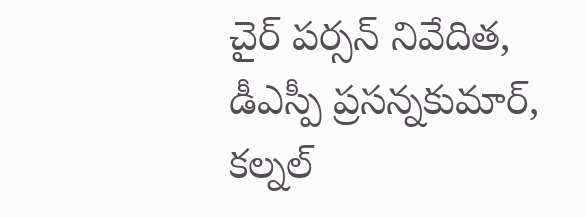చైర్‌ పర్సన్‌ నివేదిత, డీఎస్పీ ప్రసన్నకుమార్‌, కల్నల్‌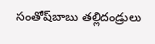సంతోష్‌బాబు తల్లిదండ్రులు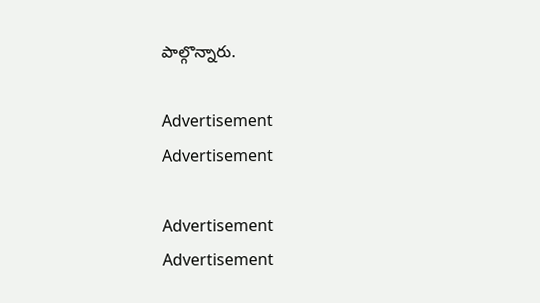పాల్గొన్నారు.

Advertisement
Advertisement

Advertisement
Advertisement